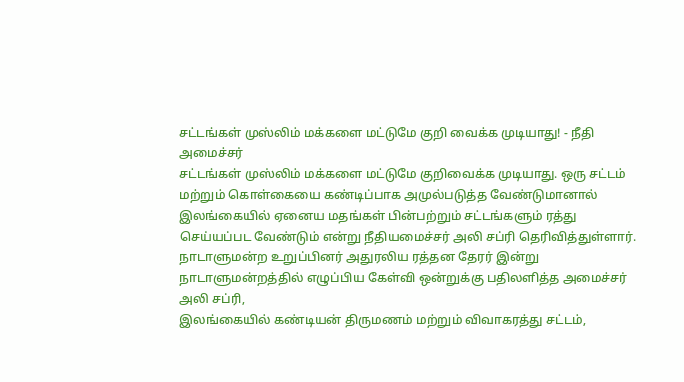சட்டங்கள் முஸ்லிம் மக்களை மட்டுமே குறி வைக்க முடியாது! - நீதி அமைச்சர்
சட்டங்கள் முஸ்லிம் மக்களை மட்டுமே குறிவைக்க முடியாது. ஒரு சட்டம் மற்றும் கொள்கையை கண்டிப்பாக அமுல்படுத்த வேண்டுமானால் இலங்கையில் ஏனைய மதங்கள் பின்பற்றும் சட்டங்களும் ரத்து செய்யப்பட வேண்டும் என்று நீதியமைச்சர் அலி சப்ரி தெரிவித்துள்ளார்.
நாடாளுமன்ற உறுப்பினர் அதுரலிய ரத்தன தேரர் இன்று நாடாளுமன்றத்தில் எழுப்பிய கேள்வி ஒன்றுக்கு பதிலளித்த அமைச்சர் அலி சப்ரி,
இலங்கையில் கண்டியன் திருமணம் மற்றும் விவாகரத்து சட்டம்,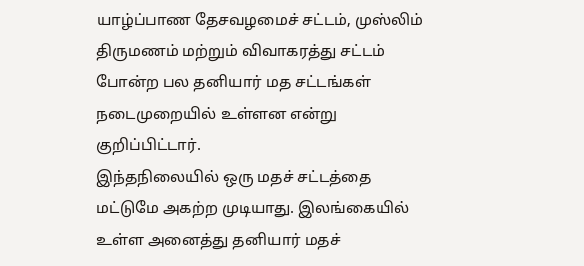யாழ்ப்பாண தேசவழமைச் சட்டம், முஸ்லிம் திருமணம் மற்றும் விவாகரத்து சட்டம் போன்ற பல தனியார் மத சட்டங்கள் நடைமுறையில் உள்ளன என்று குறிப்பிட்டார்.
இந்தநிலையில் ஒரு மதச் சட்டத்தை மட்டுமே அகற்ற முடியாது. இலங்கையில் உள்ள அனைத்து தனியார் மதச்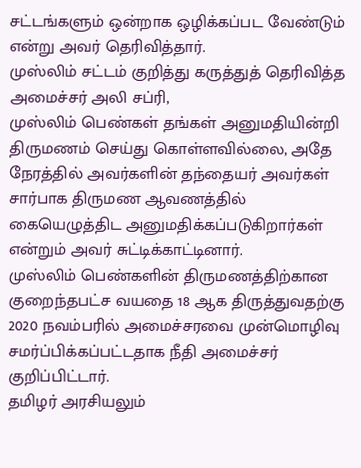சட்டங்களும் ஒன்றாக ஒழிக்கப்பட வேண்டும் என்று அவர் தெரிவித்தார்.
முஸ்லிம் சட்டம் குறித்து கருத்துத் தெரிவித்த அமைச்சர் அலி சப்ரி,
முஸ்லிம் பெண்கள் தங்கள் அனுமதியின்றி திருமணம் செய்து கொள்ளவில்லை, அதே நேரத்தில் அவர்களின் தந்தையர் அவர்கள் சார்பாக திருமண ஆவணத்தில் கையெழுத்திட அனுமதிக்கப்படுகிறார்கள் என்றும் அவர் சுட்டிக்காட்டினார்.
முஸ்லிம் பெண்களின் திருமணத்திற்கான குறைந்தபட்ச வயதை 18 ஆக திருத்துவதற்கு 2020 நவம்பரில் அமைச்சரவை முன்மொழிவு சமர்ப்பிக்கப்பட்டதாக நீதி அமைச்சர் குறிப்பிட்டார்.
தமிழர் அரசியலும்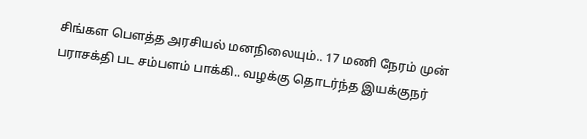சிங்கள பௌத்த அரசியல் மனநிலையும்.. 17 மணி நேரம் முன்
பராசக்தி பட சம்பளம் பாக்கி.. வழக்கு தொடர்ந்த இயக்குநர்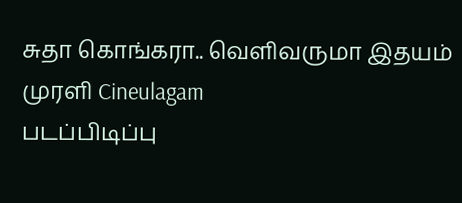சுதா கொங்கரா.. வெளிவருமா இதயம் முரளி Cineulagam
படப்பிடிப்பு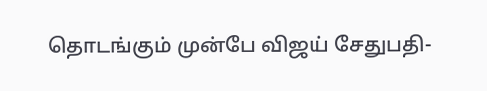தொடங்கும் முன்பே விஜய் சேதுபதி-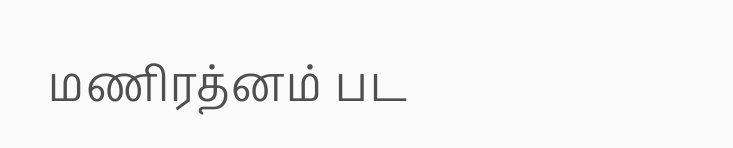மணிரத்னம் பட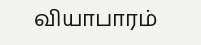வியாபாரம்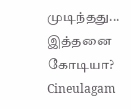முடிந்தது... இத்தனை கோடியா? Cineulagam